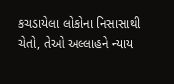કચડાયેલા લોકોના નિસાસાથી ચેતો, તેઓ અલ્લાહને ન્યાય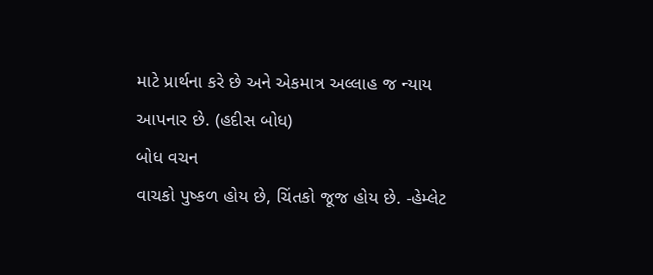માટે પ્રાર્થના કરે છે અને એકમાત્ર અલ્લાહ જ ન્યાય આપનાર છે. (હદીસ બોધ)
બોધ વચન
વાચકો પુષ્કળ હોય છે, ચિંતકો જૂજ હોય છે. -હેમ્લેટ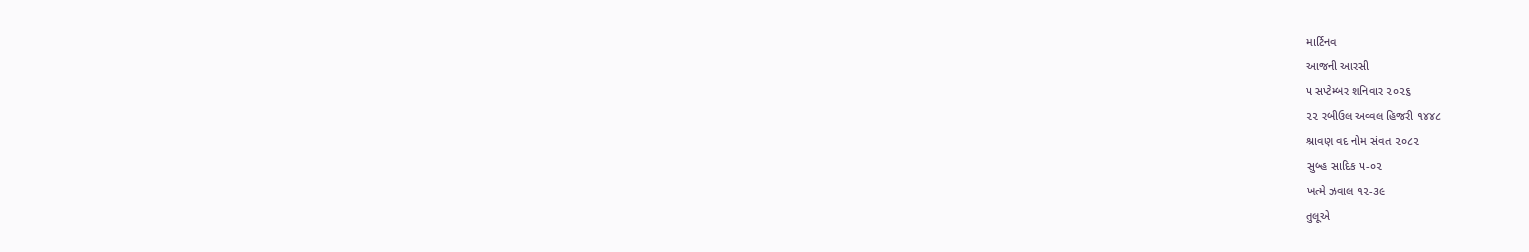માર્ટિનવ
આજની આરસી
૫ સપ્ટેમ્બર શનિવાર ૨૦૨૬
૨૨ રબીઉલ અવ્વલ હિજરી ૧૪૪૮
શ્રાવણ વદ નોમ સંવત ૨૦૮૨
સુબ્હ સાદિક ૫-૦૨
ખત્મે ઝવાલ ૧૨-૩૯
તુલૂએ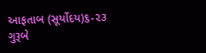આફતાબ (સૂર્યોદય)૬-૨૩
ગુરૂબે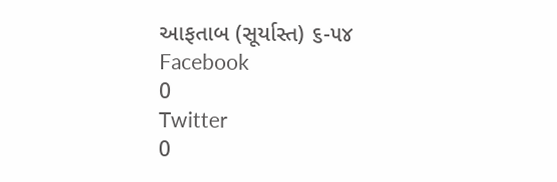આફતાબ (સૂર્યાસ્ત) ૬-૫૪
Facebook
0
Twitter
0